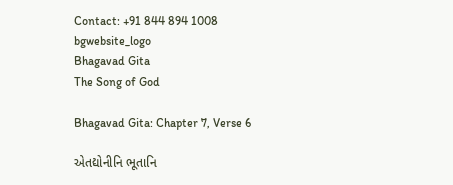Contact: +91 844 894 1008
bgwebsite_logo
Bhagavad Gita
The Song of God

Bhagavad Gita: Chapter 7, Verse 6

એતદ્યોનીનિ ભૂતાનિ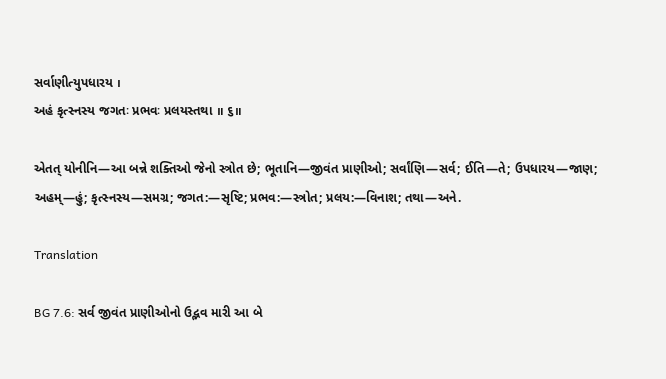સર્વાણીત્યુપધારય ।
અહં કૃત્સ્નસ્ય જગતઃ પ્રભવઃ પ્રલયસ્તથા ॥ ૬॥

એતત્ યોનીનિ—આ બન્ને શક્તિઓ જેનો સ્ત્રોત છે; ભૂતાનિ—જીવંત પ્રાણીઓ; સર્વાંણિ—સર્વ; ઈતિ—તે; ઉપધારય—જાણ; અહમ્—હું; કૃત્સ્નસ્ય—સમગ્ર; જગત:—સૃષ્ટિ; પ્રભવ:—સ્ત્રોત; પ્રલય:—વિનાશ; તથા—અને.

Translation

BG 7.6: સર્વ જીવંત પ્રાણીઓનો ઉદ્ભવ મારી આ બે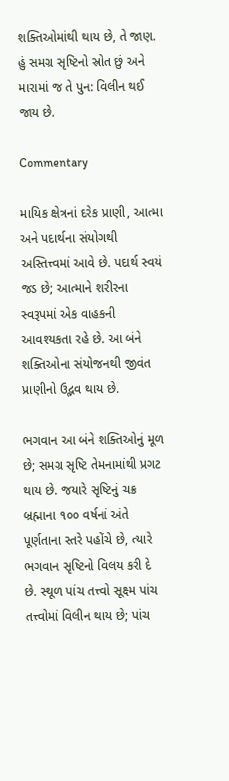શક્તિઓમાંથી થાય છે, તે જાણ. હું સમગ્ર સૃષ્ટિનો સ્રોત છું અને મારામાં જ તે પુન: વિલીન થઈ જાય છે.

Commentary

માયિક ક્ષેત્રનાં દરેક પ્રાણી, આત્મા અને પદાર્થના સંયોગથી અસ્તિત્ત્વમાં આવે છે. પદાર્થ સ્વયં જડ છે; આત્માને શરીરના સ્વરૂપમાં એક વાહકની આવશ્યકતા રહે છે. આ બંને શક્તિઓના સંયોજનથી જીવંત પ્રાણીનો ઉદ્ભવ થાય છે.

ભગવાન આ બંને શક્તિઓનું મૂળ છે; સમગ્ર સૃષ્ટિ તેમનામાંથી પ્રગટ થાય છે. જયારે સૃષ્ટિનું ચક્ર બ્રહ્માના ૧૦૦ વર્ષનાં અંતે પૂર્ણતાના સ્તરે પહોંચે છે, ત્યારે ભગવાન સૃષ્ટિનો વિલય કરી દે છે. સ્થૂળ પાંચ તત્ત્વો સૂક્ષ્મ પાંચ તત્ત્વોમાં વિલીન થાય છે; પાંચ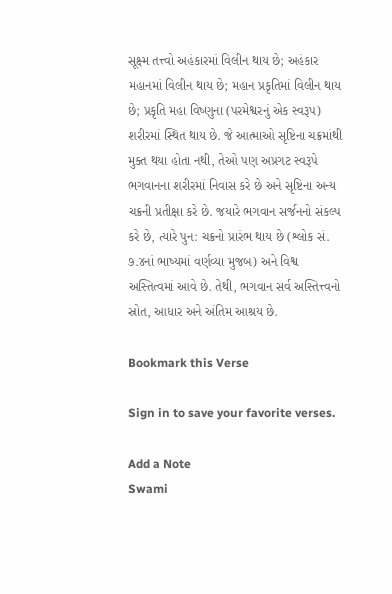સૂક્ષ્મ તત્ત્વો અહંકારમાં વિલીન થાય છે; અહંકાર મહાનમાં વિલીન થાય છે; મહાન પ્રકૃતિમાં વિલીન થાય છે; પ્રકૃતિ મહા વિષ્ણુના (પરમેશ્વરનું એક સ્વરૂપ) શરીરમાં સ્થિત થાય છે. જે આત્માઓ સૃષ્ટિના ચક્રમાંથી મુક્ત થયા હોતા નથી, તેઓ પણ અપ્રગટ સ્વરૂપે ભગવાનના શરીરમાં નિવાસ કરે છે અને સૃષ્ટિના અન્ય ચક્રની પ્રતીક્ષા કરે છે. જયારે ભગવાન સર્જનનો સંકલ્પ કરે છે, ત્યારે પુન: ચક્રનો પ્રારંભ થાય છે (શ્લોક સં. ૭.૪નાં ભાષ્યમાં વર્ણવ્યા મુજબ) અને વિશ્વ અસ્તિત્વમાં આવે છે. તેથી, ભગવાન સર્વ અસ્તિત્ત્વનો સ્રોત, આધાર અને અંતિમ આશ્રય છે.

Bookmark this Verse

Sign in to save your favorite verses.

Add a Note
Swami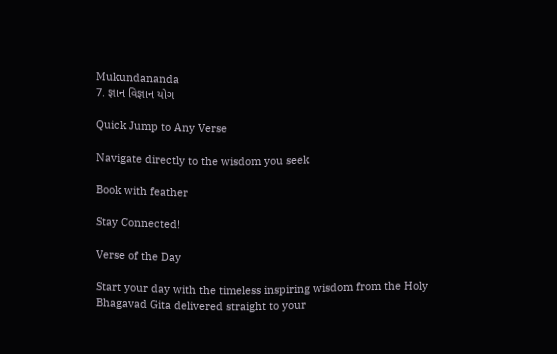Mukundananda
7. જ્ઞાન વિજ્ઞાન યોગ

Quick Jump to Any Verse

Navigate directly to the wisdom you seek

Book with feather

Stay Connected!

Verse of the Day

Start your day with the timeless inspiring wisdom from the Holy Bhagavad Gita delivered straight to your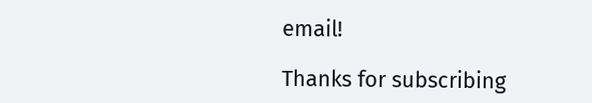email!

Thanks for subscribing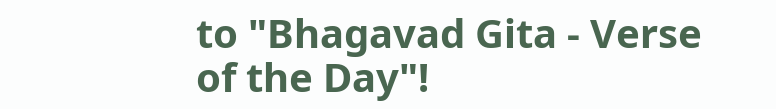to "Bhagavad Gita - Verse of the Day"!